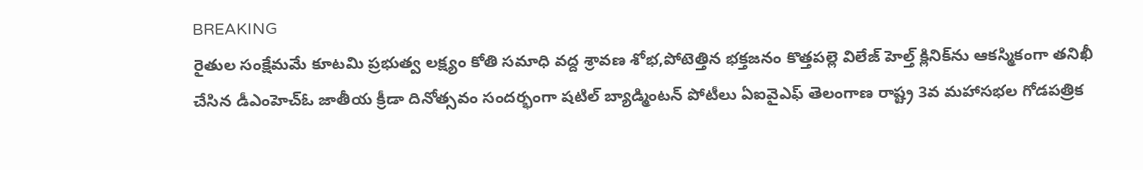BREAKING
రైతుల సంక్షేమమే కూటమి ప్రభుత్వ లక్ష్యం కోతి సమాధి వద్ద శ్రావణ శోభ,పోటెత్తిన భక్తజనం కొత్తపల్లె విలేజ్ హెల్త్ క్లినిక్‌ను ఆకస్మికంగా తనిఖీ చేసిన డీఎంహెచ్‌ఓ జాతీయ క్రీడా దినోత్సవం సందర్భంగా షటిల్ బ్యాడ్మింటన్ పోటీలు ఏఐవైఎఫ్ తెలంగాణ రాష్ట్ర 3వ మహాసభల గోడపత్రిక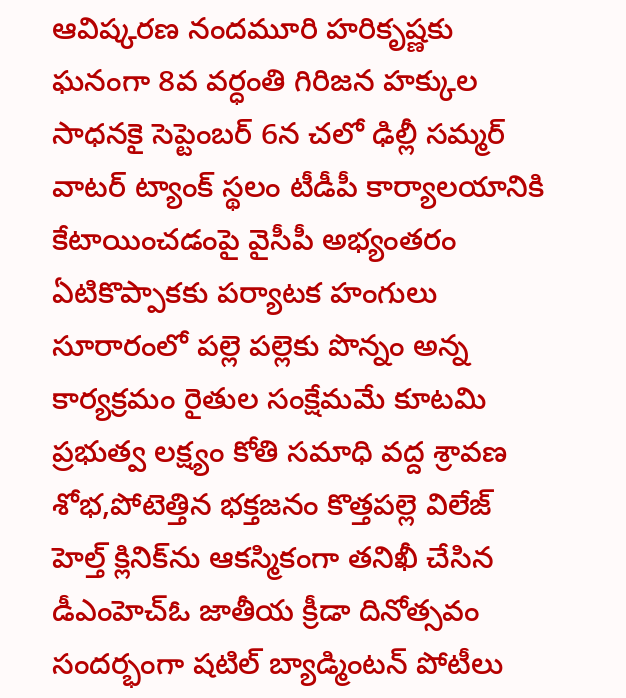ఆవిష్కరణ నందమూరి హరికృష్ణకు ఘనంగా 8వ వర్ధంతి గిరిజన హక్కుల సాధనకై సెప్టెంబర్ 6న చలో ఢిల్లీ సమ్మర్ వాటర్ ట్యాంక్ స్థలం టీడీపీ కార్యాలయానికి కేటాయించడంపై వైసీపీ అభ్యంతరం ఏటికొప్పాకకు పర్యాటక హంగులు సూరారంలో పల్లె పల్లెకు పొన్నం అన్న కార్యక్రమం రైతుల సంక్షేమమే కూటమి ప్రభుత్వ లక్ష్యం కోతి సమాధి వద్ద శ్రావణ శోభ,పోటెత్తిన భక్తజనం కొత్తపల్లె విలేజ్ హెల్త్ క్లినిక్‌ను ఆకస్మికంగా తనిఖీ చేసిన డీఎంహెచ్‌ఓ జాతీయ క్రీడా దినోత్సవం సందర్భంగా షటిల్ బ్యాడ్మింటన్ పోటీలు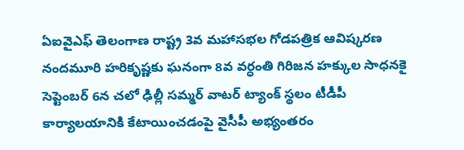ఏఐవైఎఫ్ తెలంగాణ రాష్ట్ర 3వ మహాసభల గోడపత్రిక ఆవిష్కరణ నందమూరి హరికృష్ణకు ఘనంగా 8వ వర్ధంతి గిరిజన హక్కుల సాధనకై సెప్టెంబర్ 6న చలో ఢిల్లీ సమ్మర్ వాటర్ ట్యాంక్ స్థలం టీడీపీ కార్యాలయానికి కేటాయించడంపై వైసీపీ అభ్యంతరం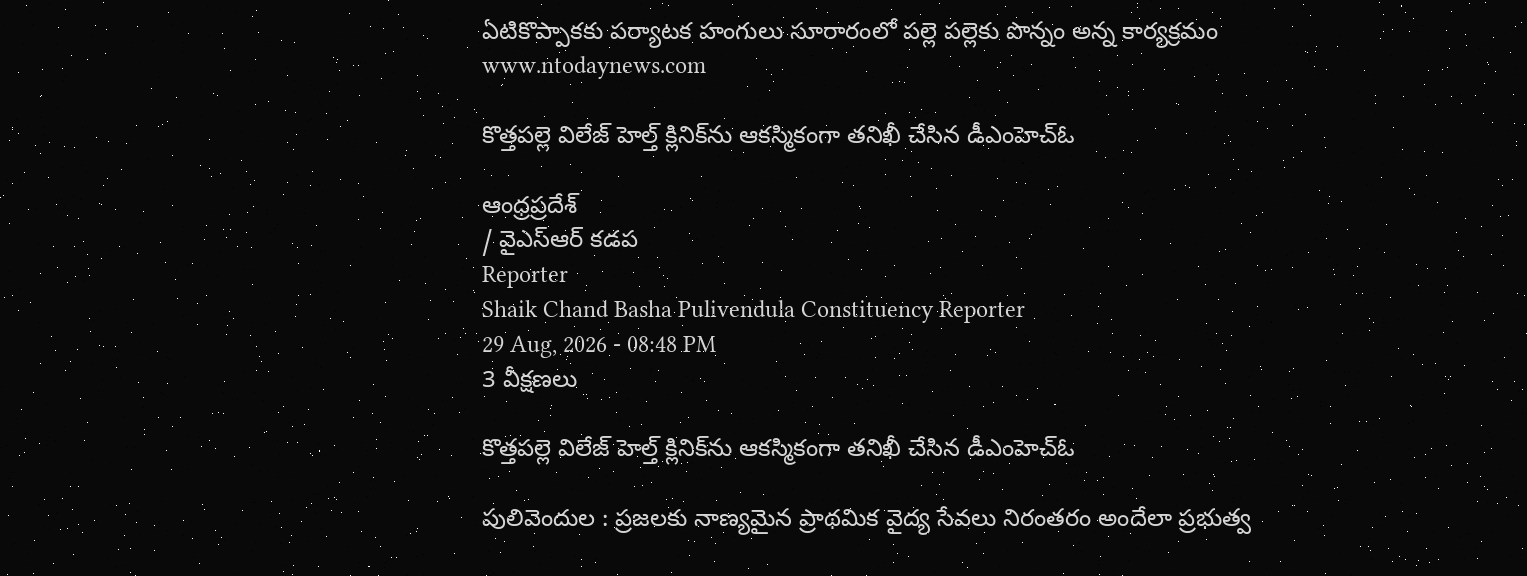ఏటికొప్పాకకు పర్యాటక హంగులు సూరారంలో పల్లె పల్లెకు పొన్నం అన్న కార్యక్రమం
www.ntodaynews.com

కొత్తపల్లె విలేజ్ హెల్త్ క్లినిక్‌ను ఆకస్మికంగా తనిఖీ చేసిన డీఎంహెచ్‌ఓ

ఆంధ్రప్రదేశ్
/ వైఎస్ఆర్ కడప
Reporter
Shaik Chand Basha Pulivendula Constituency Reporter
29 Aug, 2026 - 08:48 PM
3 వీక్షణలు

కొత్తపల్లె విలేజ్ హెల్త్ క్లినిక్‌ను ఆకస్మికంగా తనిఖీ చేసిన డీఎంహెచ్‌ఓ

పులివెందుల : ప్రజలకు నాణ్యమైన ప్రాథమిక వైద్య సేవలు నిరంతరం అందేలా ప్రభుత్వ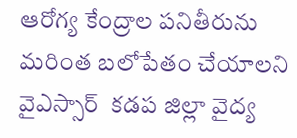ఆరోగ్య కేంద్రాల పనితీరును మరింత బలోపేతం చేయాలని వైఎస్సార్  కడప జిల్లా వైద్య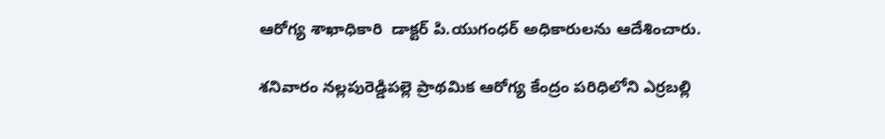ఆరోగ్య శాఖాధికారి  డాక్టర్ పి.యుగంధర్ అధికారులను ఆదేశించారు.

శనివారం నల్లపురెడ్డిపల్లె ప్రాథమిక ఆరోగ్య కేంద్రం పరిధిలోని ఎర్రబల్లి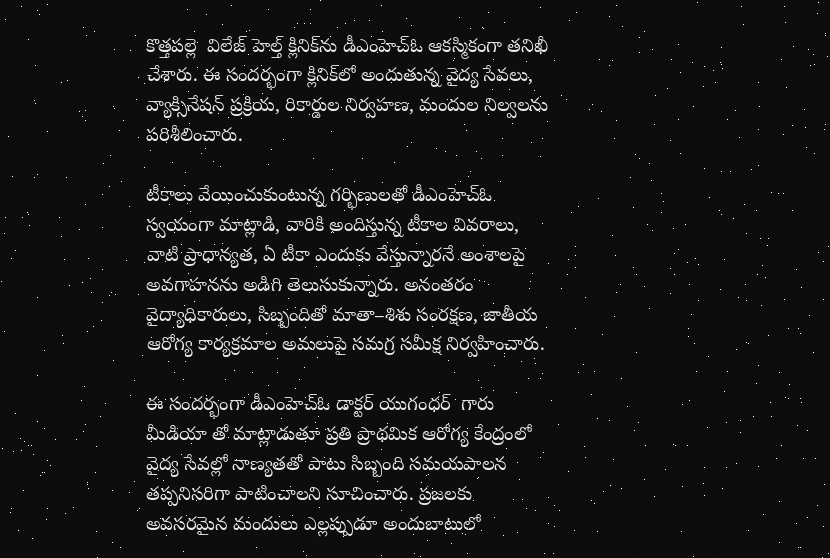కొత్తపల్లె  విలేజ్ హెల్త్ క్లినిక్‌ను డీఎంహెచ్‌ఓ ఆకస్మికంగా తనిఖీ చేశారు. ఈ సందర్భంగా క్లినిక్‌లో అందుతున్న వైద్య సేవలు, వ్యాక్సినేషన్ ప్రక్రియ, రికార్డుల నిర్వహణ, మందుల నిల్వలను పరిశీలించారు.

టీకాలు వేయించుకుంటున్న గర్భిణులతో డీఎంహెచ్‌ఓ స్వయంగా మాట్లాడి, వారికి అందిస్తున్న టీకాల వివరాలు, వాటి ప్రాధాన్యత, ఏ టీకా ఎందుకు వేస్తున్నారనే అంశాలపై అవగాహనను అడిగి తెలుసుకున్నారు. అనంతరం వైద్యాధికారులు, సిబ్బందితో మాతా–శిశు సంరక్షణ, జాతీయ ఆరోగ్య కార్యక్రమాల అమలుపై సమగ్ర సమీక్ష నిర్వహించారు.

ఈ సందర్భంగా డీఎంహెచ్‌ఓ డాక్టర్ యుగంధర్  గారు మీడియా తో మాట్లాడుతూ ప్రతి ప్రాథమిక ఆరోగ్య కేంద్రంలో వైద్య సేవల్లో నాణ్యతతో పాటు సిబ్బంది సమయపాలన తప్పనిసరిగా పాటించాలని సూచించారు. ప్రజలకు అవసరమైన మందులు ఎల్లప్పుడూ అందుబాటులో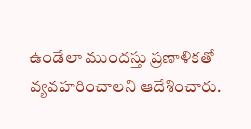ఉండేలా ముందస్తు ప్రణాళికతో వ్యవహరించాలని ఆదేశించారు.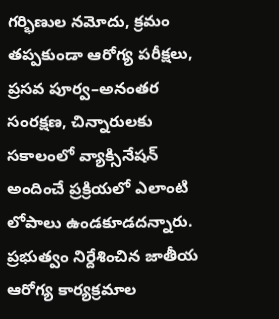గర్భిణుల నమోదు, క్రమం తప్పకుండా ఆరోగ్య పరీక్షలు, ప్రసవ పూర్వ–అనంతర సంరక్షణ, చిన్నారులకు సకాలంలో వ్యాక్సినేషన్‌ అందించే ప్రక్రియలో ఎలాంటి లోపాలు ఉండకూడదన్నారు. ప్రభుత్వం నిర్దేశించిన జాతీయ ఆరోగ్య కార్యక్రమాల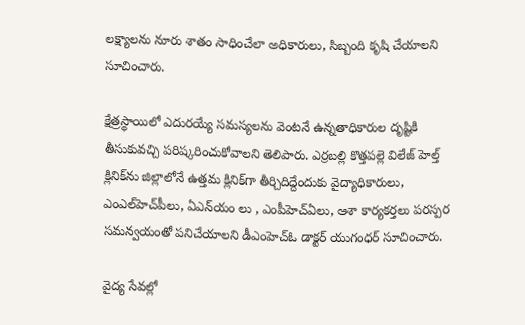లక్ష్యాలను నూరు శాతం సాధించేలా అధికారులు, సిబ్బంది కృషి చేయాలని సూచించారు.

క్షేత్రస్థాయిలో ఎదురయ్యే సమస్యలను వెంటనే ఉన్నతాధికారుల దృష్టికి తీసుకువచ్చి పరిష్కరించుకోవాలని తెలిపారు. ఎర్రబల్లి కొత్తపల్లె విలేజ్ హెల్త్ క్లినిక్‌ను జిల్లాలోనే ఉత్తమ క్లినిక్‌గా తీర్చిదిద్దేందుకు వైద్యాధికారులు, ఎంఎల్‌హెచ్‌పీలు, ఏఎన్‌యం లు , ఎంపీహెచ్‌ఏలు, ఆశా కార్యకర్తలు పరస్పర సమన్వయంతో పనిచేయాలని డీఎంహెచ్‌ఓ డాక్టర్ యుగంధర్ సూచించారు.

వైద్య సేవల్లో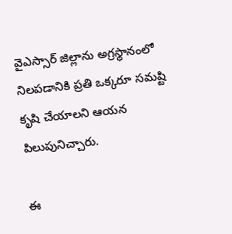వైఎస్సార్ జిల్లాను అగ్రస్థానంలో నిలపడానికి ప్రతి ఒక్కరూ సమష్టి కృషి చేయాలని ఆయన పిలుపునిచ్చారు.

ఈ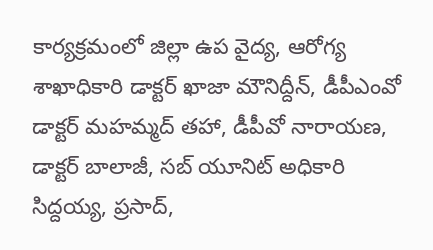కార్యక్రమంలో జిల్లా ఉప వైద్య, ఆరోగ్య శాఖాధికారి డాక్టర్ ఖాజా మౌనిద్దీన్, డీపీఎంవో డాక్టర్ మహమ్మద్ తహా, డీపీవో నారాయణ, డాక్టర్ బాలాజీ, సబ్‌ యూనిట్ అధికారి సిద్దయ్య, ప్రసాద్,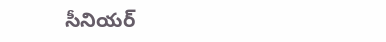సీనియర్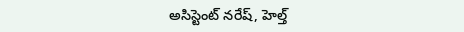అసిస్టెంట్ నరేష్, హెల్త్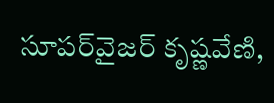సూపర్‌వైజర్ కృష్ణవేణి,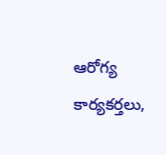ఆరోగ్య కార్యకర్తలు,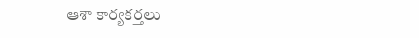ఆశా కార్యకర్తలు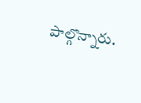పాల్గొన్నారు.